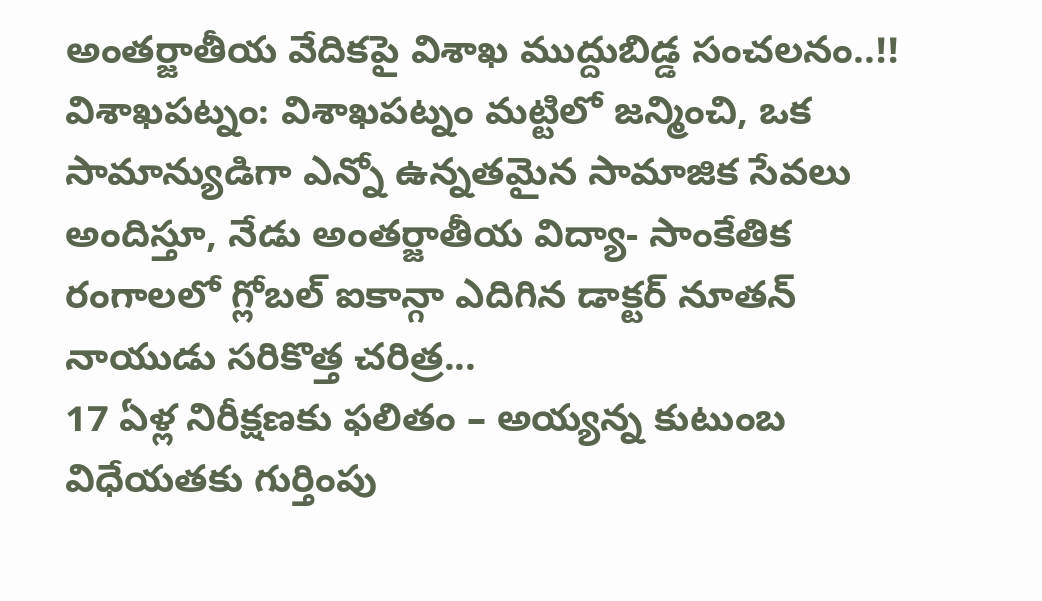అంతర్జాతీయ వేదికపై విశాఖ ముద్దుబిడ్డ సంచలనం..!!
విశాఖపట్నం: విశాఖపట్నం మట్టిలో జన్మించి, ఒక సామాన్యుడిగా ఎన్నో ఉన్నతమైన సామాజిక సేవలు అందిస్తూ, నేడు అంతర్జాతీయ విద్యా- సాంకేతిక రంగాలలో గ్లోబల్ ఐకాన్గా ఎదిగిన డాక్టర్ నూతన్ నాయుడు సరికొత్త చరిత్ర...
17 ఏళ్ల నిరీక్షణకు ఫలితం – అయ్యన్న కుటుంబ విధేయతకు గుర్తింపు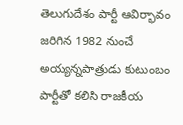తెలుగుదేశం పార్టీ ఆవిర్భావం జరిగిన 1982 నుంచే అయ్యన్నపాత్రుడు కుటుంబం పార్టీతో కలిసి రాజకీయ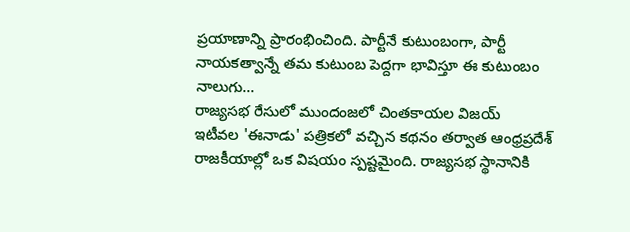ప్రయాణాన్ని ప్రారంభించింది. పార్టీనే కుటుంబంగా, పార్టీ నాయకత్వాన్నే తమ కుటుంబ పెద్దగా భావిస్తూ ఈ కుటుంబం నాలుగు...
రాజ్యసభ రేసులో ముందంజలో చింతకాయల విజయ్
ఇటీవల 'ఈనాడు' పత్రికలో వచ్చిన కథనం తర్వాత ఆంధ్రప్రదేశ్ రాజకీయాల్లో ఒక విషయం స్పష్టమైంది. రాజ్యసభ స్థానానికి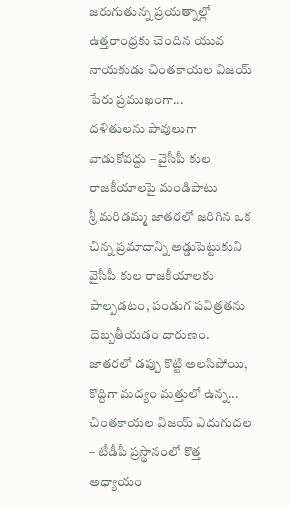జరుగుతున్న ప్రయత్నాల్లో ఉత్తరాంధ్రకు చెందిన యువ నాయకుడు చింతకాయల విజయ్ పేరు ప్రముఖంగా...
దళితులను పావులుగా వాడుకోవద్దు – వైసీపీ కుల రాజకీయాలపై మండిపాటు
శ్రీ మరిడమ్మ జాతరలో జరిగిన ఒక చిన్న ప్రమాదాన్ని అడ్డుపెట్టుకుని వైసీపీ కుల రాజకీయాలకు పాల్పడటం, పండుగ పవిత్రతను దెబ్బతీయడం దారుణం. జాతరలో డప్పు కొట్టి అలసిపోయి, కొద్దిగా మద్యం మత్తులో ఉన్న...
చింతకాయల విజయ్ ఎదుగుదల – టీడీపీ ప్రస్థానంలో కొత్త అధ్యాయం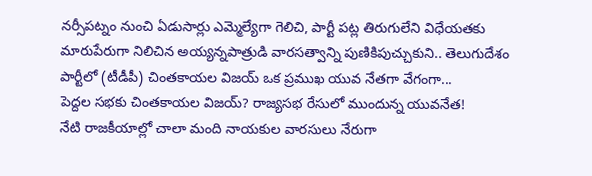నర్సీపట్నం నుంచి ఏడుసార్లు ఎమ్మెల్యేగా గెలిచి, పార్టీ పట్ల తిరుగులేని విధేయతకు మారుపేరుగా నిలిచిన అయ్యన్నపాత్రుడి వారసత్వాన్ని పుణికిపుచ్చుకుని.. తెలుగుదేశం పార్టీలో (టీడీపీ) చింతకాయల విజయ్ ఒక ప్రముఖ యువ నేతగా వేగంగా...
పెద్దల సభకు చింతకాయల విజయ్? రాజ్యసభ రేసులో ముందున్న యువనేత!
నేటి రాజకీయాల్లో చాలా మంది నాయకుల వారసులు నేరుగా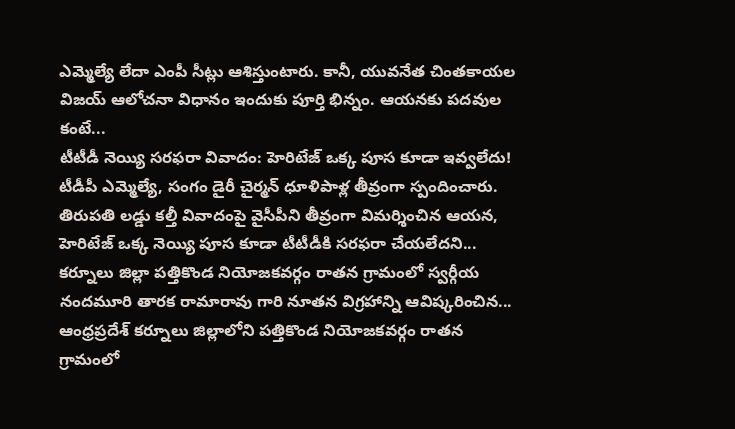ఎమ్మెల్యే లేదా ఎంపీ సీట్లు ఆశిస్తుంటారు. కానీ, యువనేత చింతకాయల విజయ్ ఆలోచనా విధానం ఇందుకు పూర్తి భిన్నం. ఆయనకు పదవుల కంటే...
టీటీడీ నెయ్యి సరఫరా వివాదం: హెరిటేజ్ ఒక్క పూస కూడా ఇవ్వలేదు!
టీడీపీ ఎమ్మెల్యే, సంగం డైరీ చైర్మన్ ధూళిపాళ్ల తీవ్రంగా స్పందించారు. తిరుపతి లడ్డు కల్తీ వివాదంపై వైసీపీని తీవ్రంగా విమర్శించిన ఆయన, హెరిటేజ్ ఒక్క నెయ్యి పూస కూడా టీటీడీకి సరఫరా చేయలేదని...
కర్నూలు జిల్లా పత్తికొండ నియోజకవర్గం రాతన గ్రామంలో స్వర్గీయ నందమూరి తారక రామారావు గారి నూతన విగ్రహాన్ని ఆవిష్కరించిన...
ఆంధ్రప్రదేశ్ కర్నూలు జిల్లాలోని పత్తికొండ నియోజకవర్గం రాతన గ్రామంలో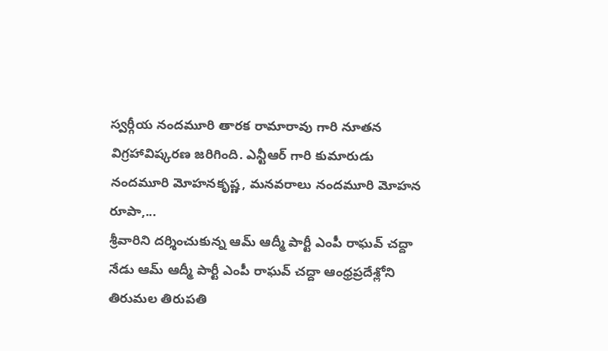స్వర్గీయ నందమూరి తారక రామారావు గారి నూతన విగ్రహావిష్కరణ జరిగింది. ఎన్టీఆర్ గారి కుమారుడు నందమూరి మోహనకృష్ణ, మనవరాలు నందమూరి మోహన రూపా,...
శ్రీవారిని దర్శించుకున్న ఆమ్ ఆద్మీ పార్టీ ఎంపీ రాఘవ్ చద్దా
నేడు ఆమ్ ఆద్మీ పార్టీ ఎంపీ రాఘవ్ చద్దా ఆంధ్రప్రదేశ్లోని తిరుమల తిరుపతి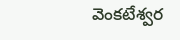వెంకటేశ్వర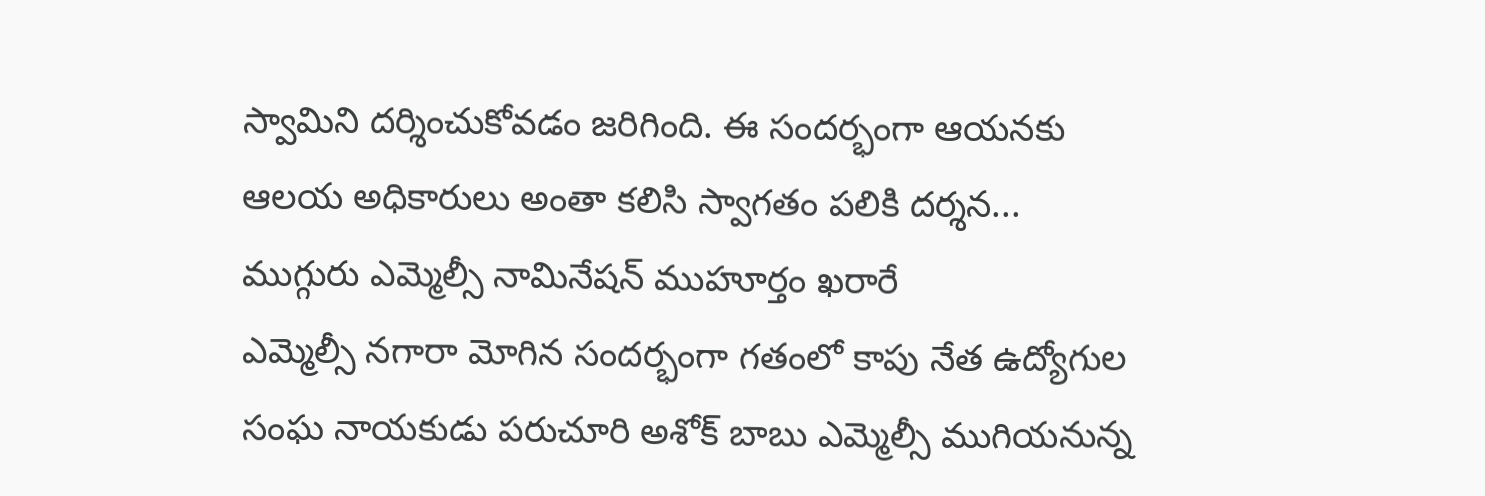స్వామిని దర్శించుకోవడం జరిగింది. ఈ సందర్భంగా ఆయనకు ఆలయ అధికారులు అంతా కలిసి స్వాగతం పలికి దర్శన...
ముగ్గురు ఎమ్మెల్సీ నామినేషన్ ముహూర్తం ఖరారే
ఎమ్మెల్సీ నగారా మోగిన సందర్భంగా గతంలో కాపు నేత ఉద్యోగుల సంఘ నాయకుడు పరుచూరి అశోక్ బాబు ఎమ్మెల్సీ ముగియనున్న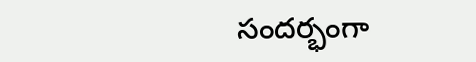సందర్భంగా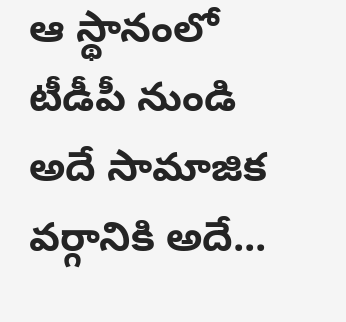ఆ స్థానంలో టీడీపీ నుండి అదే సామాజిక వర్గానికి అదే...